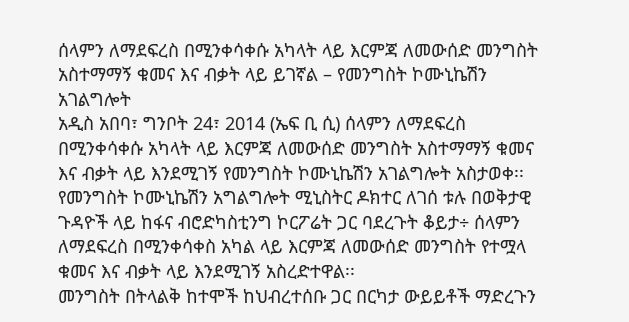ሰላምን ለማደፍረስ በሚንቀሳቀሱ አካላት ላይ እርምጃ ለመውሰድ መንግስት አስተማማኝ ቁመና እና ብቃት ላይ ይገኛል – የመንግስት ኮሙኒኬሽን አገልግሎት
አዲስ አበባ፣ ግንቦት 24፣ 2014 (ኤፍ ቢ ሲ) ሰላምን ለማደፍረስ በሚንቀሳቀሱ አካላት ላይ እርምጃ ለመውሰድ መንግስት አስተማማኝ ቁመና እና ብቃት ላይ እንደሚገኝ የመንግስት ኮሙኒኬሽን አገልግሎት አስታወቀ፡፡
የመንግስት ኮሙኒኬሽን አግልግሎት ሚኒስትር ዶክተር ለገሰ ቱሉ በወቅታዊ ጉዳዮች ላይ ከፋና ብሮድካስቲንግ ኮርፖሬት ጋር ባደረጉት ቆይታ÷ ሰላምን ለማደፍረስ በሚንቀሳቀስ አካል ላይ እርምጃ ለመውሰድ መንግስት የተሟላ ቁመና እና ብቃት ላይ እንደሚገኝ አስረድተዋል፡፡
መንግስት በትላልቅ ከተሞች ከህብረተሰቡ ጋር በርካታ ውይይቶች ማድረጉን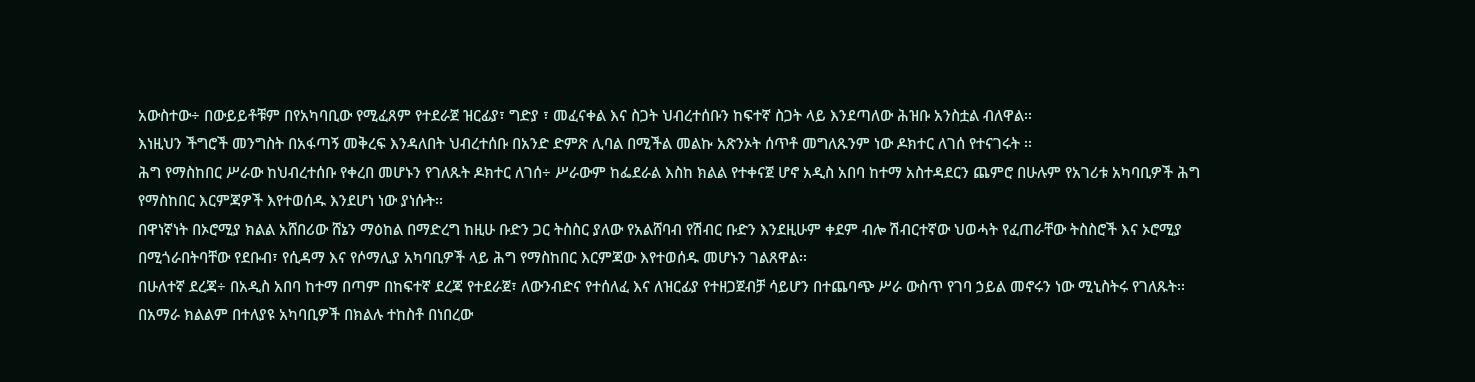አውስተው÷ በውይይቶቹም በየአካባቢው የሚፈጸም የተደራጀ ዝርፊያ፣ ግድያ ፣ መፈናቀል እና ስጋት ህብረተሰቡን ከፍተኛ ስጋት ላይ እንደጣለው ሕዝቡ አንስቷል ብለዋል፡፡
እነዚህን ችግሮች መንግስት በአፋጣኝ መቅረፍ እንዳለበት ህብረተሰቡ በአንድ ድምጽ ሊባል በሚችል መልኩ አጽንኦት ሰጥቶ መግለጹንም ነው ዶክተር ለገሰ የተናገሩት ፡፡
ሕግ የማስከበር ሥራው ከህብረተሰቡ የቀረበ መሆኑን የገለጹት ዶክተር ለገሰ÷ ሥራውም ከፌደራል እስከ ክልል የተቀናጀ ሆኖ አዲስ አበባ ከተማ አስተዳደርን ጨምሮ በሁሉም የአገሪቱ አካባቢዎች ሕግ የማስከበር እርምጃዎች እየተወሰዱ እንደሆነ ነው ያነሱት፡፡
በዋነኛነት በኦሮሚያ ክልል አሸበሪው ሸኔን ማዕከል በማድረግ ከዚሁ ቡድን ጋር ትስስር ያለው የአልሸባብ የሽብር ቡድን እንደዚሁም ቀደም ብሎ ሽብርተኛው ህወሓት የፈጠራቸው ትስስሮች እና ኦሮሚያ በሚጎራበትባቸው የደቡብ፣ የሲዳማ እና የሶማሊያ አካባቢዎች ላይ ሕግ የማስከበር እርምጃው እየተወሰዱ መሆኑን ገልጸዋል፡፡
በሁለተኛ ደረጃ÷ በአዲስ አበባ ከተማ በጣም በከፍተኛ ደረጃ የተደራጀ፣ ለውንብድና የተሰለፈ እና ለዝርፊያ የተዘጋጀብቻ ሳይሆን በተጨባጭ ሥራ ውስጥ የገባ ኃይል መኖሩን ነው ሚኒስትሩ የገለጹት፡፡
በአማራ ክልልም በተለያዩ አካባቢዎች በክልሉ ተከስቶ በነበረው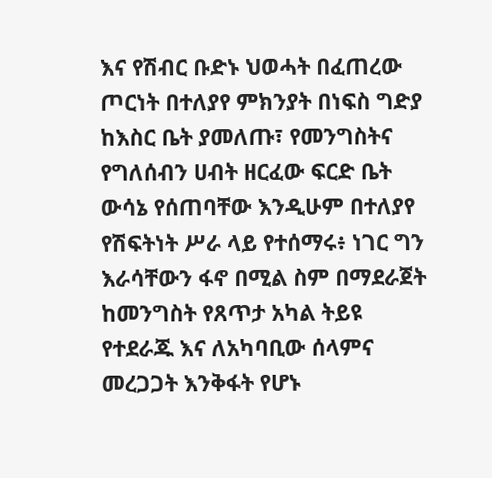እና የሽብር ቡድኑ ህወሓት በፈጠረው ጦርነት በተለያየ ምክንያት በነፍስ ግድያ ከእስር ቤት ያመለጡ፣ የመንግስትና የግለሰብን ሀብት ዘርፈው ፍርድ ቤት ውሳኔ የሰጠባቸው እንዲሁም በተለያየ የሽፍትነት ሥራ ላይ የተሰማሩ፥ ነገር ግን እራሳቸውን ፋኖ በሚል ስም በማደራጀት ከመንግስት የጸጥታ አካል ትይዩ የተደራጁ እና ለአካባቢው ሰላምና መረጋጋት እንቅፋት የሆኑ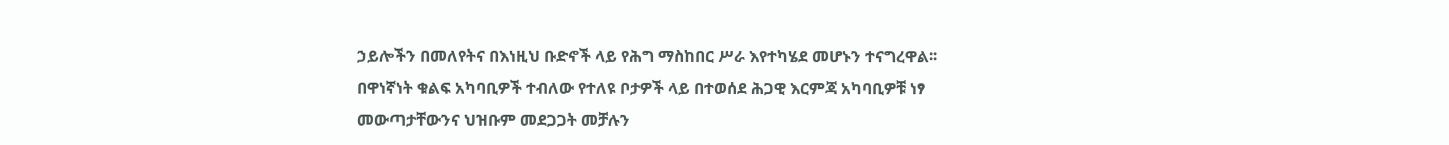ኃይሎችን በመለየትና በእነዚህ ቡድኖች ላይ የሕግ ማስከበር ሥራ እየተካሄደ መሆኑን ተናግረዋል፡፡
በዋነኛነት ቁልፍ አካባቢዎች ተብለው የተለዩ ቦታዎች ላይ በተወሰደ ሕጋዊ እርምጃ አካባቢዎቹ ነፃ መውጣታቸውንና ህዝቡም መደጋጋት መቻሉን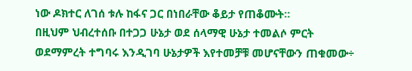ነው ዶክተር ለገሰ ቱሉ ከፋና ጋር በነበራቸው ቆይታ የጠቆሙት።
በዚህም ህብረተሰቡ በተጋጋ ሁኔታ ወደ ሰላማዊ ሁኔታ ተመልሶ ምርት ወደማምረት ተግባሩ እንዲገባ ሁኔታዎች እየተመቻቹ መሆናቸውን ጠቁመው÷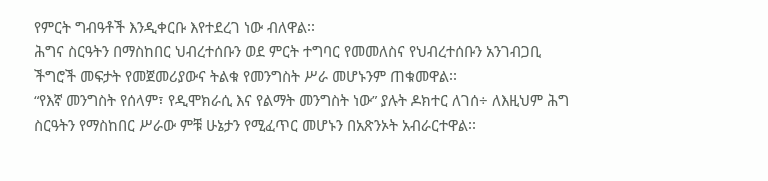የምርት ግብዓቶች እንዲቀርቡ እየተደረገ ነው ብለዋል፡፡
ሕግና ስርዓትን በማስከበር ህብረተሰቡን ወደ ምርት ተግባር የመመለስና የህብረተሰቡን አንገብጋቢ ችግሮች መፍታት የመጀመሪያውና ትልቁ የመንግስት ሥራ መሆኑንም ጠቁመዋል፡፡
“የእኛ መንግስት የሰላም፣ የዲሞክራሲ እና የልማት መንግስት ነው” ያሉት ዶክተር ለገሰ÷ ለእዚህም ሕግ ስርዓትን የማስከበር ሥራው ምቹ ሁኔታን የሚፈጥር መሆኑን በአጽንኦት አብራርተዋል፡፡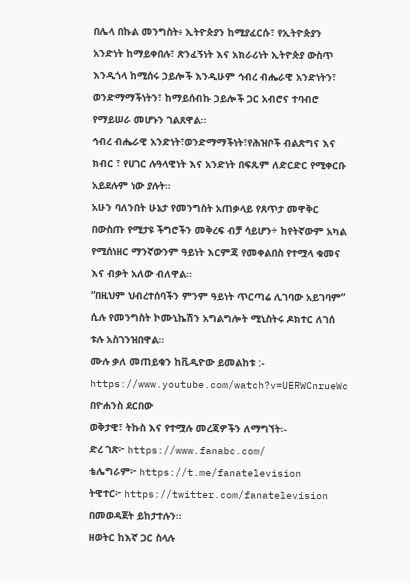በሌላ በኩል መንግስት፥ ኢትዮጵያን ከሚያፈርሱ፣ የኢትዮጵያን አንድነት ከማይቀበሉ፣ ጽንፈኝነት እና አክራሪነት ኢትዮጵያ ውስጥ እንዲጎላ ከሚሰሩ ኃይሎች እንዲሁም ኅብረ ብሔራዊ አንድነትን፣ ወንድማማችነትን፣ ከማይሰብኩ ኃይሎች ጋር አብሮና ተባብሮ የማይሠራ መሆኑን ገልጸዋል፡፡
ኅብረ ብሔራዊ አንድነት፣ወንድማማችነት፣የሕዝቦች ብልጽግና እና ክብር ፣ የሀገር ሉዓላዊነት እና አንድነት በፍጹም ለድርድር የሚቀርቡ አይደሉም ነው ያሉት።
አሁን ባለንበት ሁኔታ የመንግስት አጠቃላይ የጸጥታ መዋቅር በውስጡ የሚታዩ ችግሮችን መቅረፍ ብቻ ሳይሆን÷ ከየትኛውም አካል የሚሰነዘር ማንኛውንም ዓይነት እርምጃ የመቀልበስ የተሟላ ቁመና እና ብቃት አለው ብለዋል፡፡
“በዚህም ህብረተሰባችን ምንም ዓይነት ጥርጣሬ ሊገባው አይገባም” ሲሉ የመንግስት ኮሙኒኬሽን አግልግሎት ሚኒስትሩ ዶክተር ለገሰ ቱሉ አስገንዝበዋል፡፡
ሙሉ ቃለ መጠይቁን ከቪዲዮው ይመልከቱ :-
https://www.youtube.com/watch?v=UERWCnrueWc
በዮሐንስ ደርበው
ወቅታዊ፣ ትኩስ እና የተሟሉ መረጃዎችን ለማግኘት፡-
ድረ ገጽ፦ https://www.fanabc.com/
ቴሌግራም፦ https://t.me/fanatelevision
ትዊተር፦ https://twitter.com/fanatelevision በመወዳጀት ይከታተሉን፡፡
ዘወትር ከእኛ ጋር ስላሉ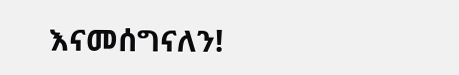እናመሰግናለን!